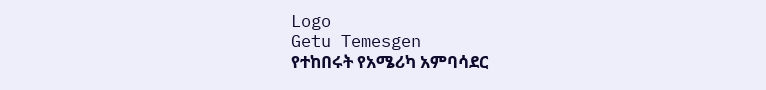Logo
Getu Temesgen
የተከበሩት የአሜሪካ አምባሳደር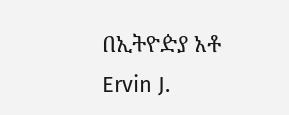በኢትዮዽያ አቶ Ervin J.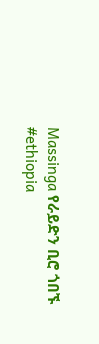Massinga የራይድን ቢሮ ጎበኙ
#ethiopia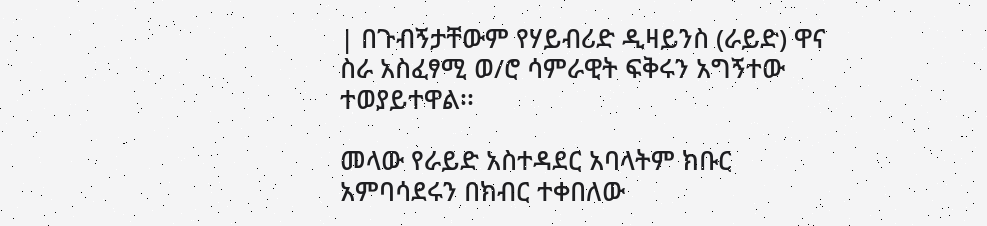| በጉብኝታቸውም የሃይብሪድ ዲዛይንስ (ራይድ) ዋና ስራ አስፈፃሚ ወ/ሮ ሳምራዊት ፍቅሩን አግኝተው ተወያይተዋል፡፡

መላው የራይድ አስተዳደር አባላትም ክቡር አምባሳደሩን በክብር ተቀበለው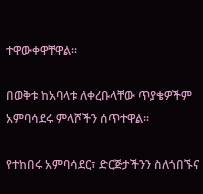ተዋውቀዋቸዋል፡፡

በወቅቱ ከአባላቱ ለቀረቡላቸው ጥያቄዎችም አምባሳደሩ ምላሾችን ሰጥተዋል፡፡

የተከበሩ አምባሳደር፣ ድርጅታችንን ስለጎበኙና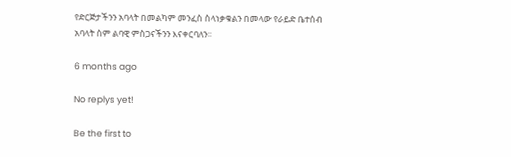የድርጅታችንን አባላት በመልካም መንፈስ ስላነቃቁልን በመላው የራይድ ቤተሰብ አባላት ስም ልባዊ ምስጋናችንን እናቀርባለን፡፡

6 months ago

No replys yet!

Be the first to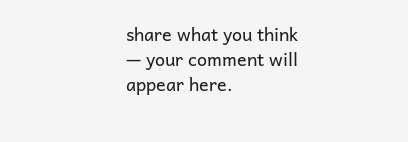share what you think — your comment will appear here.